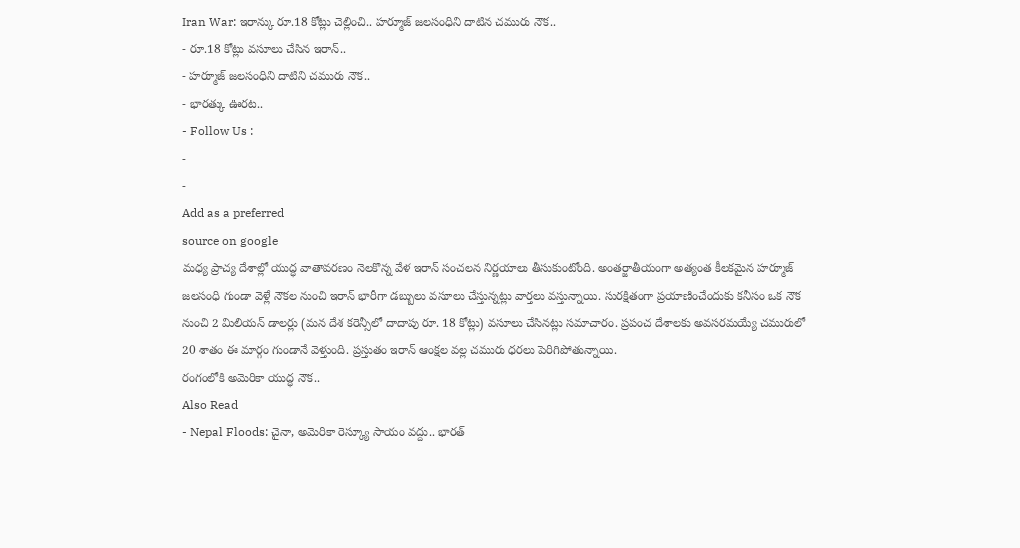Iran War: ఇరాన్కు రూ.18 కోట్లు చెల్లించి.. హర్మూజ్ జలసంధిని దాటిన చమురు నౌక..
- రూ.18 కోట్లు వసూలు చేసిన ఇరాన్..
- హర్మూజ్ జలసంధిని దాటిని చమురు నౌక..
- భారత్కు ఊరట..
- Follow Us :
-
-
Add as a preferred
source on google
మధ్య ప్రాచ్య దేశాల్లో యుద్ధ వాతావరణం నెలకొన్న వేళ ఇరాన్ సంచలన నిర్ణయాలు తీసుకుంటోంది. అంతర్జాతీయంగా అత్యంత కీలకమైన హర్మూజ్ జలసంధి గుండా వెళ్లే నౌకల నుంచి ఇరాన్ భారీగా డబ్బులు వసూలు చేస్తున్నట్లు వార్తలు వస్తున్నాయి. సురక్షితంగా ప్రయాణించేందుకు కనీసం ఒక నౌక నుంచి 2 మిలియన్ డాలర్లు (మన దేశ కరెన్సీలో దాదాపు రూ. 18 కోట్లు) వసూలు చేసినట్లు సమాచారం. ప్రపంచ దేశాలకు అవసరమయ్యే చమురులో 20 శాతం ఈ మార్గం గుండానే వెళ్తుంది. ప్రస్తుతం ఇరాన్ ఆంక్షల వల్ల చమురు ధరలు పెరిగిపోతున్నాయి.
రంగంలోకి అమెరికా యుద్ధ నౌక..
Also Read
- Nepal Floods: చైనా, అమెరికా రెస్క్యూ సాయం వద్దు.. భారత్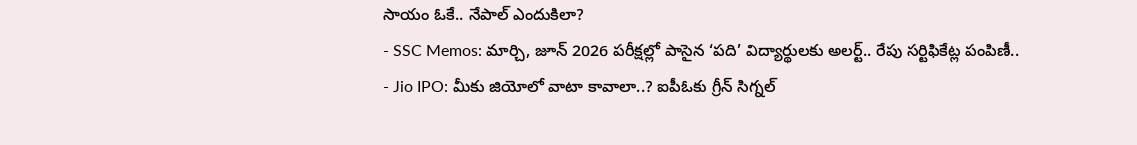సాయం ఓకే.. నేపాల్ ఎందుకిలా?
- SSC Memos: మార్చి, జూన్ 2026 పరీక్షల్లో పాసైన ‘పది’ విద్యార్థులకు అలర్ట్.. రేపు సర్టిఫికేట్ల పంపిణీ..
- Jio IPO: మీకు జియోలో వాటా కావాలా..? ఐపీఓకు గ్రీన్ సిగ్నల్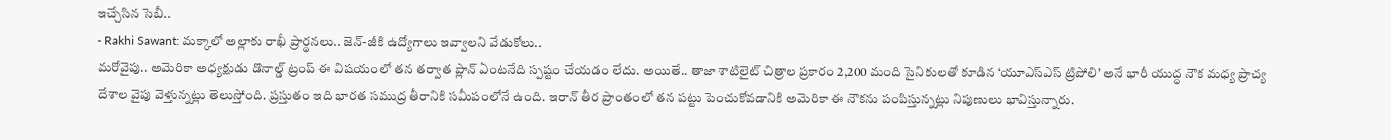ఇచ్చేసిన సెబీ..
- Rakhi Sawant: మక్కాలో అల్లాకు రాఖీ ప్రార్థనలు.. జెన్-జీకి ఉద్యోగాలు ఇవ్వాలని వేడుకోలు..
మరోవైపు.. అమెరికా అధ్యక్షుడు డొనాల్డ్ ట్రంప్ ఈ విషయంలో తన తర్వాత ప్లాన్ ఏంటనేది స్పష్టం చేయడం లేదు. అయితే.. తాజా శాటిలైట్ చిత్రాల ప్రకారం 2,200 మంది సైనికులతో కూడిన ‘యూఎస్ఎస్ ట్రిపోలి’ అనే భారీ యుద్ధ నౌక మధ్య ప్రాచ్య దేశాల వైపు వెళ్తున్నట్లు తెలుస్తోంది. ప్రస్తుతం ఇది భారత సముద్ర తీరానికి సమీపంలోనే ఉంది. ఇరాన్ తీర ప్రాంతంలో తన పట్టు పెంచుకోవడానికి అమెరికా ఈ నౌకను పంపిస్తున్నట్లు నిపుణులు భావిస్తున్నారు.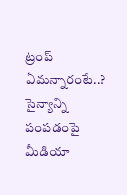ట్రంప్ ఏమన్నారంటే..?
సైన్యాన్ని పంపడంపై మీడియా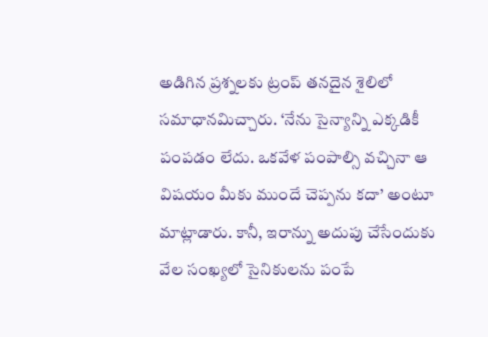అడిగిన ప్రశ్నలకు ట్రంప్ తనదైన శైలిలో సమాధానమిచ్చారు. ‘నేను సైన్యాన్ని ఎక్కడికీ పంపడం లేదు. ఒకవేళ పంపాల్సి వచ్చినా ఆ విషయం మీకు ముందే చెప్పను కదా’ అంటూ మాట్లాడారు. కానీ, ఇరాన్ను అదుపు చేసేందుకు వేల సంఖ్యలో సైనికులను పంపే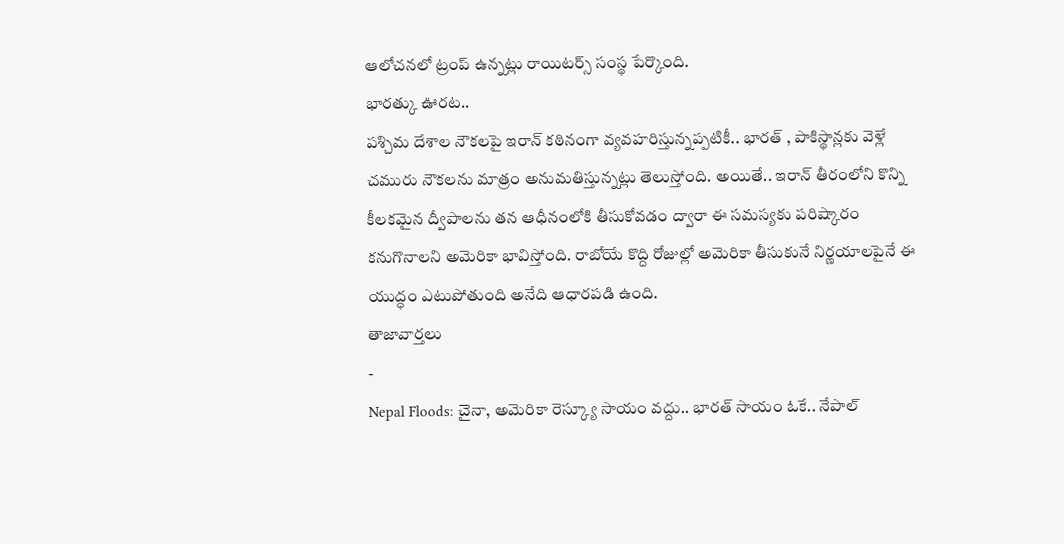ఆలోచనలో ట్రంప్ ఉన్నట్లు రాయిటర్స్ సంస్థ పేర్కొంది.
భారత్కు ఊరట..
పశ్చిమ దేశాల నౌకలపై ఇరాన్ కఠినంగా వ్యవహరిస్తున్నప్పటికీ.. భారత్ , పాకిస్థాన్లకు వెళ్లే చమురు నౌకలను మాత్రం అనుమతిస్తున్నట్లు తెలుస్తోంది. అయితే.. ఇరాన్ తీరంలోని కొన్ని కీలకమైన ద్వీపాలను తన ఆధీనంలోకి తీసుకోవడం ద్వారా ఈ సమస్యకు పరిష్కారం కనుగొనాలని అమెరికా భావిస్తోంది. రాబోయే కొద్ది రోజుల్లో అమెరికా తీసుకునే నిర్ణయాలపైనే ఈ యుద్ధం ఎటుపోతుంది అనేది ఆధారపడి ఉంది.
తాజావార్తలు
-
Nepal Floods: చైనా, అమెరికా రెస్క్యూ సాయం వద్దు.. భారత్ సాయం ఓకే.. నేపాల్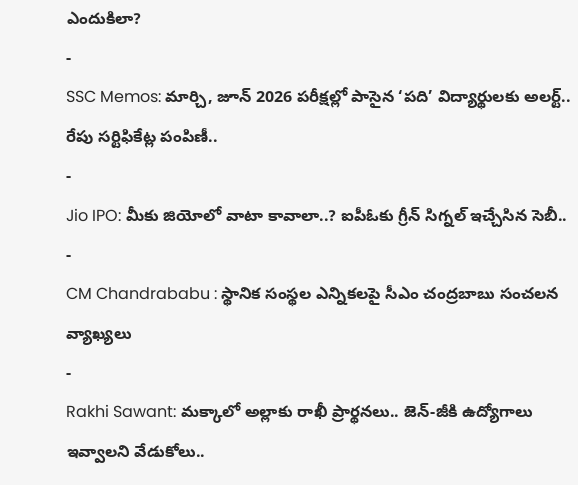ఎందుకిలా?
-
SSC Memos: మార్చి, జూన్ 2026 పరీక్షల్లో పాసైన ‘పది’ విద్యార్థులకు అలర్ట్.. రేపు సర్టిఫికేట్ల పంపిణీ..
-
Jio IPO: మీకు జియోలో వాటా కావాలా..? ఐపీఓకు గ్రీన్ సిగ్నల్ ఇచ్చేసిన సెబీ..
-
CM Chandrababu : స్థానిక సంస్థల ఎన్నికలపై సీఎం చంద్రబాబు సంచలన వ్యాఖ్యలు
-
Rakhi Sawant: మక్కాలో అల్లాకు రాఖీ ప్రార్థనలు.. జెన్-జీకి ఉద్యోగాలు ఇవ్వాలని వేడుకోలు..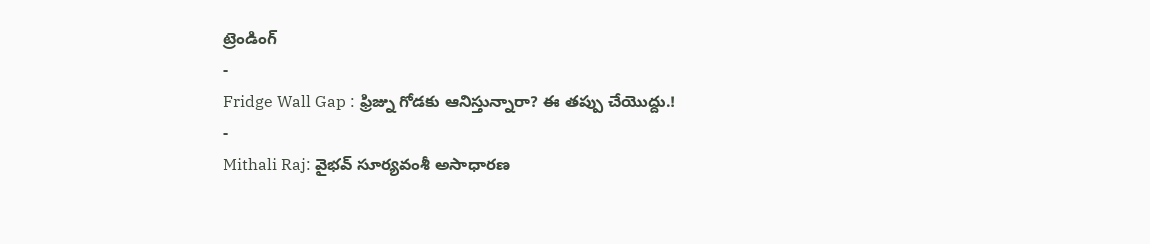ట్రెండింగ్
-
Fridge Wall Gap : ఫ్రిజ్ను గోడకు ఆనిస్తున్నారా? ఈ తప్పు చేయొద్దు.!
-
Mithali Raj: వైభవ్ సూర్యవంశీ అసాధారణ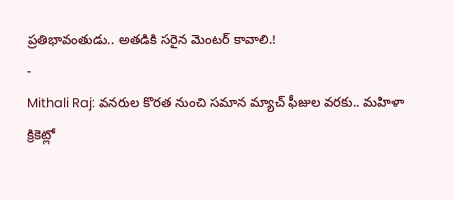ప్రతిభావంతుడు.. అతడికి సరైన మెంటర్ కావాలి.!
-
Mithali Raj: వనరుల కొరత నుంచి సమాన మ్యాచ్ ఫీజుల వరకు.. మహిళా క్రికెట్లో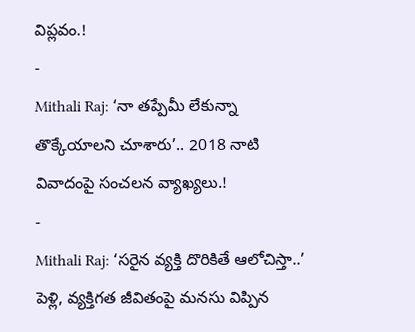విప్లవం.!
-
Mithali Raj: ‘నా తప్పేమీ లేకున్నా తొక్కేయాలని చూశారు’.. 2018 నాటి వివాదంపై సంచలన వ్యాఖ్యలు.!
-
Mithali Raj: ‘సరైన వ్యక్తి దొరికితే ఆలోచిస్తా..’ పెళ్లి, వ్యక్తిగత జీవితంపై మనసు విప్పిన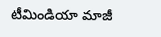టీమిండియా మాజీ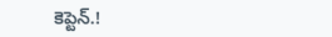కెప్టెన్.!